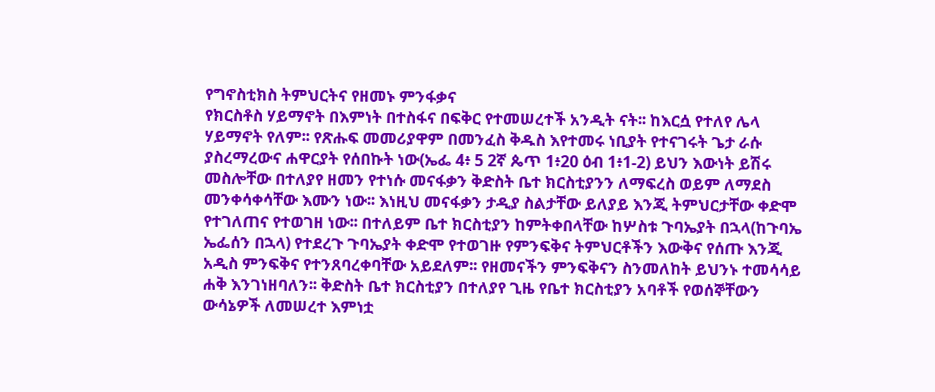የግኖስቲክስ ትምህርትና የዘመኑ ምንፋቃና
የክርስቶስ ሃይማኖት በእምነት በተስፋና በፍቅር የተመሠረተች አንዲት ናት፡፡ ከእርሷ የተለየ ሌላ ሃይማኖት የለም፡፡ የጽሑፍ መመሪያዋም በመንፈስ ቅዱስ እየተመሩ ነቢያት የተናገሩት ጌታ ራሱ ያስረማረውና ሐዋርያት የሰበኩት ነው(ኤፌ 4፥ 5 2ኛ ጴጥ 1፥20 ዕብ 1፥1-2) ይህን እውነት ይሽሩ መስሎቸው በተለያየ ዘመን የተነሱ መናፋቃን ቅድስት ቤተ ክርስቲያንን ለማፍረስ ወይም ለማደስ መንቀሳቀሳቸው እሙን ነው፡፡ እነዚህ መናፋቃን ታዲያ ስልታቸው ይለያይ እንጂ ትምህርታቸው ቀድሞ የተገለጠና የተወገዘ ነው፡፡ በተለይም ቤተ ክርስቲያን ከምትቀበላቸው ከሦስቱ ጉባኤያት በኋላ(ከጉባኤ ኤፌሰን በኋላ) የተደረጉ ጉባኤያት ቀድሞ የተወገዙ የምንፍቅና ትምህርቶችን እውቅና የሰጡ እንጂ አዲስ ምንፍቅና የተንጸባረቀባቸው አይደለም፡፡ የዘመናችን ምንፍቅናን ስንመለከት ይህንኑ ተመሳሳይ ሐቅ እንገነዘባለን፡፡ ቅድስት ቤተ ክርስቲያን በተለያየ ጊዜ የቤተ ክርስቲያን አባቶች የወሰኞቸውን ውሳኔዎች ለመሠረተ እምነቷ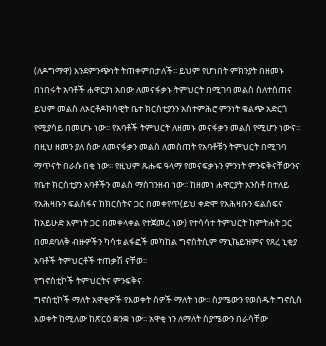(ለዶግማዋ) እንደምንጭነት ትጠቀምበታለች፡፡ ይህም የሆነበት ምክንያት በዘመኑ በነበሩት አባቶች ሐዋርያነ አበው ለመናፋቃኑ ትምህርት በሚገባ መልስ ስለተሰጠና ይህም መልስ ለኦርቶዶክሳዊት ቤተ ክርስቲያንን አስተምሕሮ ምንነት ቁልጭ አድርጎ የሚያሳይ በመሆኑ ነው፡፡ የአባቶች ትምህርት ለዘመኑ መናፋቃን መልስ የሚሆን ነውና፡፡ በዚህ ዘመን ያለ ሰው ለመናፋቃን መልስ ለመስጠት የአባቶቹን ትምህርት በሚገባ ማጥናት በራሱ በቂ ነው፡፡ የዚህም ጹሑፍ ዓላማ የመናፍቃኑን ምንነት ምንፍቅናቸውንና የቤተ ክርስቲያን አባቶችን መልስ ማስገንዘብ ነው፡፡ ከዘመነ ሐዋርያት አንስቶ በተለይ የአሕዛቡን ፍልስፋና ከክርስትና ጋር በመቀየጥ(ይህ ቀድሞ የአሕዛቡን ፍልሰፍና ከአይሁድ እምነት ጋር በመቀላቀል የተጀመረ ነው) የተሳሳተ ትምህርት ከምትሐት ጋር በመደባለቅ ብዙዎችን ካሳቱ ልፋፎች መካከል ግኖስትሲም ማኒኬይዝምና የጸረ ኒቂያ አባቶች ትምህርቶች ተጠቃሽ ናቸወ፡፡
የግኖስቲኮች ትምህርትና ምንፍቅና
ግኖስቲኮች ማለት አዋቂዎች የእወቀት ሰዎች ማለት ነው፡፡ ስያሜውን የወሰዱት ግኖሲስ እወቀት ከሚለው ከጽርዕ ቋንቋ ነው፡፡ አዋቂ ነን ለማለት ስያሜውን በራሳቸው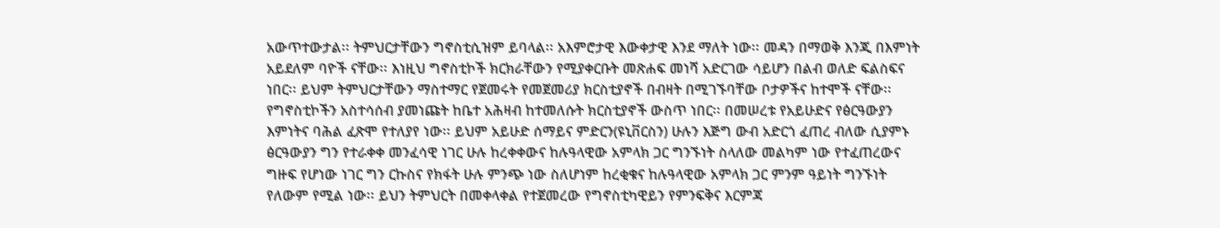አውጥተውታል፡፡ ትምህርታቸውን ግኖስቲሲዝም ይባላል፡፡ አእምሮታዊ እውቀታዊ እንደ ማለት ነው፡፡ መዳን በማወቅ እንጂ በእምነት አይደለም ባዮች ናቸው፡፡ እነዚህ ግኖስቲኮች ክርክራቸውን የሚያቀርቡት መጽሐፍ መነሻ አድርገው ሳይሆን በልብ ወለድ ፍልስፍና ነበር፡፡ ይህም ትምህርታቸውን ማስተማር የጀመሩት የመጀመሪያ ክርስቲያኖች በብዛት በሚገኙባቸው ቦታዎችና ከተሞች ናቸው፡፡ የግኖስቲኮችን አስተሳሰብ ያመነጩት ከቤተ አሕዛብ ከተመለሱት ክርስቲያኖች ውስጥ ነበር፡፡ በመሠረቱ የአይሁድና የፅርዓውያን እምነትና ባሕል ፈጽሞ የተለያየ ነው፡፡ ይህም አይሁድ ሰማይና ምድርን(ዩኒቨርስን) ሁሉን እጅግ ውብ አድርጎ ፈጠረ ብለው ሲያምኑ ፅርዓውያን ግን የተራቀቀ መንፈሳዊ ነገር ሁሉ ከረቀቀውና ከሉዓላዊው አምላክ ጋር ግንኙነት ስላለው መልካም ነው የተፈጠረውና ግዙፍ የሆነው ነገር ግን ርኩስና የክፋት ሁሉ ምንጭ ነው ስለሆነም ከረቂቁና ከሉዓላዊው አምላክ ጋር ምንም ዓይነት ግንኙነት የለውም የሚል ነው፡፡ ይህን ትምህርት በመቀላቀል የተጀመረው የግኖስቲካዊይን የምንፍቅና እርምጃ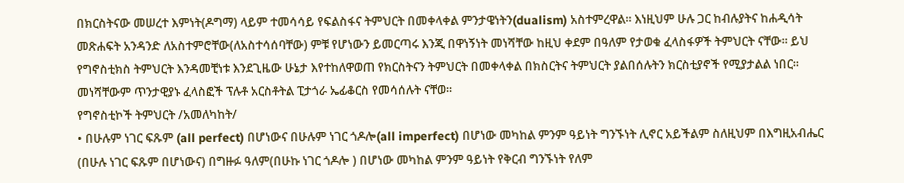በክርስትናው መሠረተ እምነት(ዶግማ) ላይም ተመሳሳይ የፍልስፋና ትምህርት በመቀላቀል ምንታዌነትን(dualism) አስተምረዋል፡፡ እነዚህም ሁሉ ጋር ከብሉያትና ከሐዲሳት መጽሐፍት አንዳንድ ለአስተምሮቸው(ለአስተሳሰባቸው) ምቹ የሆነውን ይመርጣሩ እንጂ በዋነኝነት መነሻቸው ከዚህ ቀደም በዓለም የታወቁ ፈላስፋዎች ትምህርት ናቸው፡፡ ይህ የግኖስቲክስ ትምህርት እንዳመቺነቱ እንደጊዜው ሁኔታ እየተከለዋወጠ የክርስትናን ትምህርት በመቀላቀል በክስርትና ትምህርት ያልበሰሉትን ክርስቲያኖች የሚያታልል ነበር፡፡ መነሻቸውም ጥንታዊያኑ ፈላስፎች ፕሉቶ አርስቶትል ፒታጎራ ኤፊቆርስ የመሳሰሉት ናቸወ፡፡
የግኖስቲኮች ትምህርት /አመለካከት/
• በሁሉም ነገር ፍጹም (all perfect) በሆነውና በሁሉም ነገር ጎዶሎ(all imperfect) በሆነው መካከል ምንም ዓይነት ግንኙነት ሊኖር አይችልም ስለዚህም በእግዚአብሔር (በሁሉ ነገር ፍጹም በሆነውና) በግዙፉ ዓለም(በሁኩ ነገር ጎዶሎ ) በሆነው መካከል ምንም ዓይነት የቅርብ ግንኙነት የለም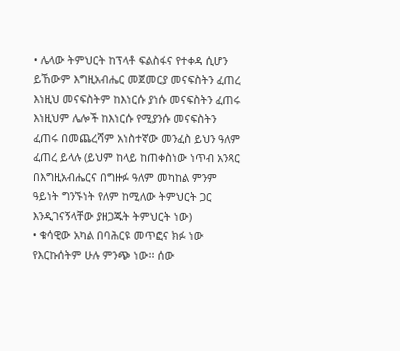• ሌላው ትምህርት ከፕላቶ ፍልስፋና የተቀዳ ሲሆን ይኸውም እግዚአብሔር መጀመርያ መናፍስትን ፈጠረ እነዚህ መናፍስትም ከእነርሱ ያነሱ መናፍስትን ፈጠሩ እነዚህም ሌሎች ከእነርሱ የሚያንሱ መናፍስትን ፈጠሩ በመጨረሻም አነስተኛው መንፈስ ይህን ዓለም ፈጠረ ይላሉ (ይህም ከላይ ከጠቀስነው ነጥብ አንጻር በእግዚአብሔርና በግዙፉ ዓለም መካከል ምንም ዓይነት ግንኙነት የለም ከሚለው ትምህርት ጋር እንዲገናኝላቸው ያዘጋጁት ትምህርት ነው)
• ቁሳዊው አካል በባሕርዩ መጥፎና ክፉ ነው የእርኩሰትም ሁሉ ምንጭ ነው፡፡ ሰው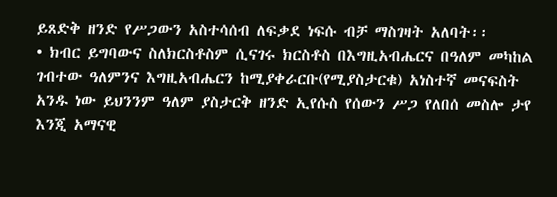ይጸድቅ ዘንድ የሥጋውን አስተሳሰብ ለፍቃደ ነፍሱ ብቻ ማስገዛት አለባት፡፡
• ክብር ይግባውና ስለክርስቶስም ሲናገሩ ክርስቶስ በእግዚአብሔርና በዓለም መካከል ገብተው ዓለምንና እግዚአብሔርን ከሚያቀራርቡ(የሚያስታርቁ) አነስተኛ መናፍስት አንዱ ነው ይህንንም ዓለም ያስታርቅ ዘንድ ኢየሱስ የሰውን ሥጋ የለበሰ መስሎ ታየ እንጂ አማናዊ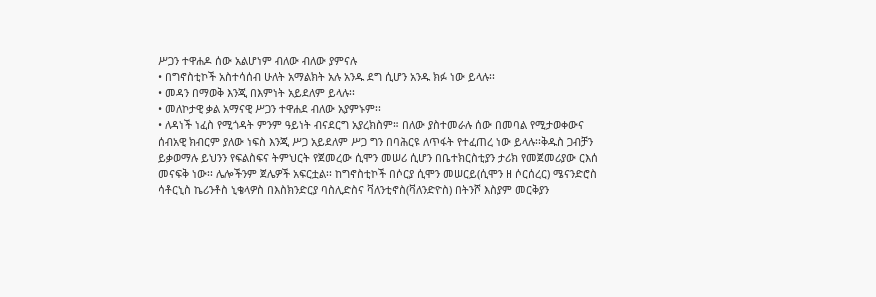ሥጋን ተዋሐዶ ሰው አልሆነም ብለው ብለው ያምናሉ
• በግኖስቲኮች አስተሳሰብ ሁለት አማልክት አሉ አንዱ ደግ ሲሆን አንዱ ክፉ ነው ይላሉ፡፡
• መዳን በማወቅ እንጂ በእምነት አይደለም ይላሉ፡፡
• መለኮታዊ ቃል አማናዊ ሥጋን ተዋሐደ ብለው አያምኑም፡፡
• ለዳነች ነፈስ የሚጎዳት ምንም ዓይነት ብናደርግ አያረክስም። በለው ያስተመራሉ ሰው በመባል የሚታወቀውና ሰብአዊ ክብርም ያለው ነፍስ እንጂ ሥጋ አይደለም ሥጋ ግን በባሕርዩ ለጥፋት የተፈጠረ ነው ይላሉ፡፡ቅዱስ ጋብቻን ይቃወማሉ ይህንን የፍልስፍና ትምህርት የጀመረው ሲሞን መሠሪ ሲሆን በቤተክርስቲያን ታሪክ የመጀመሪያው ርእሰ መናፍቅ ነው፡፡ ሌሎችንም ጀሌዎች አፍርቷል፡፡ ከግኖስቲኮች በሶርያ ሲሞን መሠርይ(ሲሞን ዘ ሶርሰረር) ሜናንድሮስ ሳቶርኒስ ኬሪንቶስ ኒቄላዎስ በእስክንድርያ ባስሊድስና ቫለንቲኖስ(ቫለንድዮስ) በትንሾ እስያም መርቅያን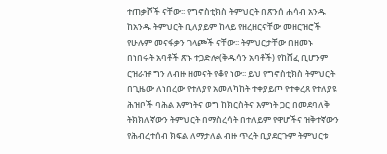ተጠቃሾች ናቸው፡፡ የግኖስቲክስ ትምህርት በጽንሰ ሐሳብ አንዱ ከአንዱ ትምህርት ቢለያይም ከላይ የዘረዘርናቸው መዘርዝሮች የሁሉም መናፋቃን ገላጮች ናቸው፡፡ ትምህርታቸው በዘመኑ በነበሩት አባቶች ጽኑ ተጋድሎ(ቅዱሳን አባቶች) የከሸፈ ቢሆንም ርዝራዡ ግን ለብዙ ዘመናት የቆየ ነው፡፡ ይህ የግኖስቲክስ ትምህርት በጊዜው ለነበረው የተለያየ አመለካከት ተቀያይጦ የተቀረጸ የተለያዩ ሕዝቦች ባሕል እምነትና ወግ ከክርስትና እምነት ጋር በመደባለቅ ትክክለኛውን ትምህርት በማስረሳት በተለይም የዋሆችና ዝቅተኛውን የሕብረተሰብ ክፍል ለማታለል ብዙ ጥረት ቢያደርጉም ትምህርቱ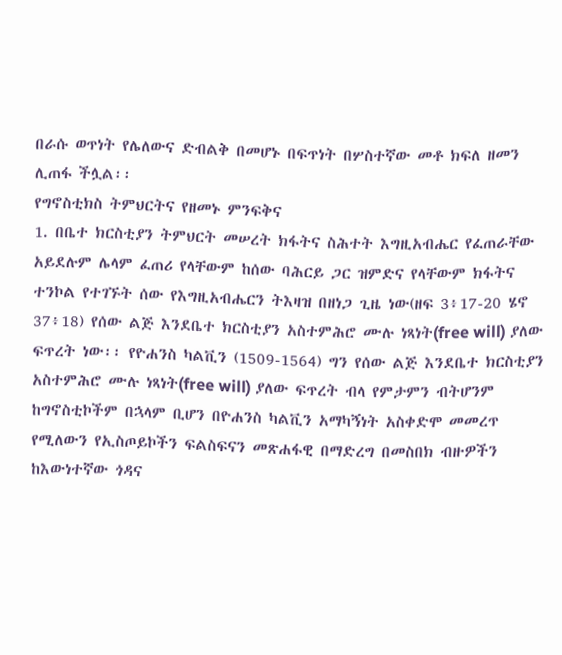በራሱ ወጥነት የሌለውና ድብልቅ በመሆኑ በፍጥነት በሦስተኛው መቶ ክፍለ ዘመን ሊጠፋ ችሏል፡፡
የግኖስቲክስ ትምህርትና የዘመኑ ምንፍቅና
1. በቤተ ክርስቲያን ትምህርት መሠረት ክፋትና ስሕተት እግዚአብሔር የፈጠራቸው አይደሉም ሌላም ፈጠሪ የላቸውም ከሰው ባሕርይ ጋር ዝምድና የላቸውም ክፋትና ተንኮል የተገኙት ሰው የእግዚአብሔርን ትእዛዝ በዘነጋ ጊዜ ነው(ዘፍ 3፥17-20 ሄኖ 37፥18) የሰው ልጅ እንደቤተ ክርስቲያን አስተምሕሮ ሙሉ ነጻነት(free will) ያለው ፍጥረት ነው፡፡ የዮሐንስ ካልቪን (1509-1564) ግን የሰው ልጅ እንደቤተ ክርስቲያን አስተምሕሮ ሙሉ ነጻነት(free will) ያለው ፍጥረት ብላ የምታምን ብትሆንም ከግኖስቲኮችም በኋላም ቢሆን በዮሐንስ ካልቪን አማካኝነት አስቀድሞ መመረጥ የሚለውን የኢስጦይኮችን ፍልስፍናን መጽሐፋዊ በማድረግ በመስበክ ብዙዎችን ከእውነተኛው ጎዳና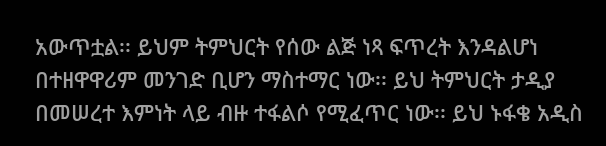አውጥቷል፡፡ ይህም ትምህርት የሰው ልጅ ነጻ ፍጥረት እንዳልሆነ በተዘዋዋሪም መንገድ ቢሆን ማስተማር ነው፡፡ ይህ ትምህርት ታዲያ በመሠረተ እምነት ላይ ብዙ ተፋልሶ የሚፈጥር ነው፡፡ ይህ ኑፋቄ አዲስ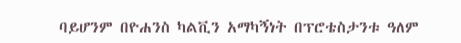ባይሆንም በዮሐንስ ካልቪን አማካኝነት በፕሮቴስታንቱ ዓለም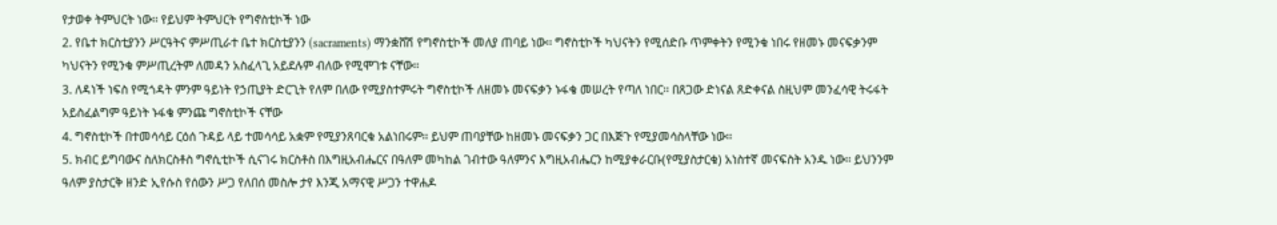የታወቀ ትምህርት ነው፡፡ የይህም ትምህርት የግኖስቲኮች ነው
2. የቤተ ክርስቲያንን ሥርዓትና ምሥጢራተ ቤተ ክርስቲያንን (sacraments) ማንቋሸሽ የግኖስቲኮች መለያ ጠባይ ነው፡፡ ግኖስቲኮች ካህናትን የሚሰድቡ ጥምቀትን የሚንቁ ነበሩ የዘመኑ መናፍቃንም ካህናትን የሚንቁ ምሥጢረትም ለመዳን አስፈላጊ አይደሉም ብለው የሚሞገቱ ናቸው፡፡
3. ለዳነች ነፍስ የሚጎዳት ምንም ዓይነት የኃጢያት ድርጊት የለም በለው የሚያስተምሩት ግኖስቲኮች ለዘመኑ መናፍቃን ኑፋቄ መሠረት የጣለ ነበር፡፡ በጸጋው ድነናል ጸድቀናል ስዚህም መንፈሳዊ ትሩፋት አይስፈልግም ዓይነት ኑፋቄ ምንጩ ግኖስቲኮች ናቸው
4. ግኖስቲኮች በተመሳሳይ ርዕሰ ጉዳይ ላይ ተመሳሳይ አቋም የሚያንጸባርቁ አልነበሩም፡፡ ይህም ጠባያቸው ከዘመኑ መናፍቃን ጋር በእጅጉ የሚያመሳስላቸው ነው፡፡
5. ክብር ይግባውና ስለክርስቶስ ግኖሲቲኮች ሲናገሩ ክርስቶስ በእግዚአብሔርና በዓለም መካከል ገብተው ዓለምንና እግዚአብሔርን ከሚያቀራርቡ(የሚያስታርቁ) አነስተኛ መናፍስት አንዱ ነው፡፡ ይህንንም ዓለም ያስታርቅ ዘንድ ኢየሱስ የሰውን ሥጋ የለበሰ መስሎ ታየ እንጂ አማናዊ ሥጋን ተዋሐዶ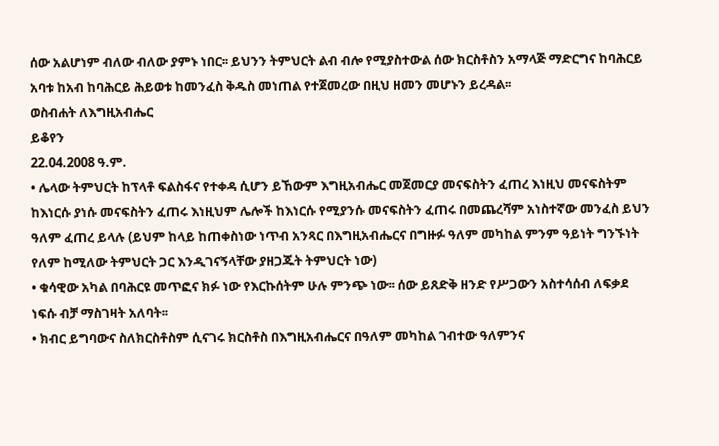ሰው አልሆነም ብለው ብለው ያምኑ ነበር፡፡ ይህንን ትምህርት ልብ ብሎ የሚያስተውል ሰው ክርስቶስን አማላጅ ማድርግና ከባሕርይ አባቱ ከአብ ከባሕርይ ሕይወቱ ከመንፈስ ቅዱስ መነጠል የተጀመረው በዚህ ዘመን መሆኑን ይረዳል፡፡
ወስብሐት ለእግዚአብሔር
ይቆየን
22.04.2008 ዓ.ም.
• ሌላው ትምህርት ከፕላቶ ፍልስፋና የተቀዳ ሲሆን ይኸውም እግዚአብሔር መጀመርያ መናፍስትን ፈጠረ እነዚህ መናፍስትም ከእነርሱ ያነሱ መናፍስትን ፈጠሩ እነዚህም ሌሎች ከእነርሱ የሚያንሱ መናፍስትን ፈጠሩ በመጨረሻም አነስተኛው መንፈስ ይህን ዓለም ፈጠረ ይላሉ (ይህም ከላይ ከጠቀስነው ነጥብ አንጻር በእግዚአብሔርና በግዙፉ ዓለም መካከል ምንም ዓይነት ግንኙነት የለም ከሚለው ትምህርት ጋር እንዲገናኝላቸው ያዘጋጁት ትምህርት ነው)
• ቁሳዊው አካል በባሕርዩ መጥፎና ክፉ ነው የእርኩሰትም ሁሉ ምንጭ ነው፡፡ ሰው ይጸድቅ ዘንድ የሥጋውን አስተሳሰብ ለፍቃደ ነፍሱ ብቻ ማስገዛት አለባት፡፡
• ክብር ይግባውና ስለክርስቶስም ሲናገሩ ክርስቶስ በእግዚአብሔርና በዓለም መካከል ገብተው ዓለምንና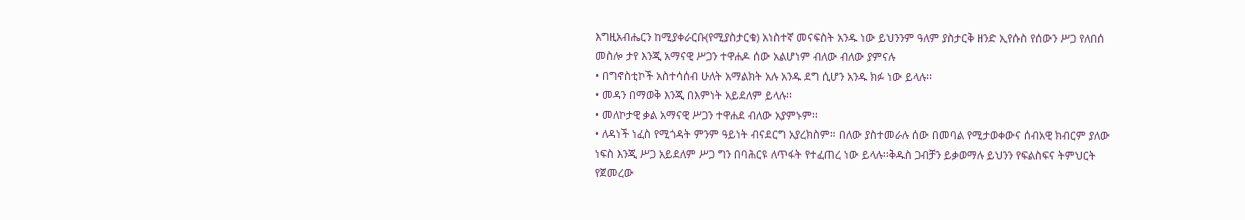እግዚአብሔርን ከሚያቀራርቡ(የሚያስታርቁ) አነስተኛ መናፍስት አንዱ ነው ይህንንም ዓለም ያስታርቅ ዘንድ ኢየሱስ የሰውን ሥጋ የለበሰ መስሎ ታየ እንጂ አማናዊ ሥጋን ተዋሐዶ ሰው አልሆነም ብለው ብለው ያምናሉ
• በግኖስቲኮች አስተሳሰብ ሁለት አማልክት አሉ አንዱ ደግ ሲሆን አንዱ ክፉ ነው ይላሉ፡፡
• መዳን በማወቅ እንጂ በእምነት አይደለም ይላሉ፡፡
• መለኮታዊ ቃል አማናዊ ሥጋን ተዋሐደ ብለው አያምኑም፡፡
• ለዳነች ነፈስ የሚጎዳት ምንም ዓይነት ብናደርግ አያረክስም። በለው ያስተመራሉ ሰው በመባል የሚታወቀውና ሰብአዊ ክብርም ያለው ነፍስ እንጂ ሥጋ አይደለም ሥጋ ግን በባሕርዩ ለጥፋት የተፈጠረ ነው ይላሉ፡፡ቅዱስ ጋብቻን ይቃወማሉ ይህንን የፍልስፍና ትምህርት የጀመረው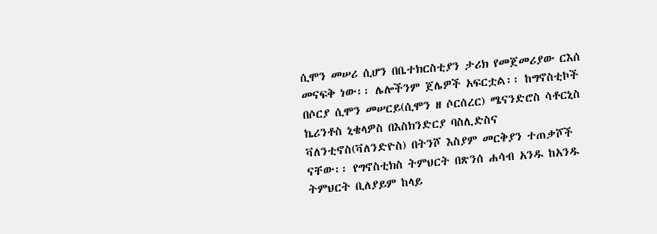ሲሞን መሠሪ ሲሆን በቤተክርስቲያን ታሪክ የመጀመሪያው ርእሰ መናፍቅ ነው፡፡ ሌሎችንም ጀሌዎች አፍርቷል፡፡ ከግኖስቲኮች በሶርያ ሲሞን መሠርይ(ሲሞን ዘ ሶርሰረር) ሜናንድሮስ ሳቶርኒስ ኬሪንቶስ ኒቄላዎስ በእስክንድርያ ባስሊድስና ቫለንቲኖስ(ቫለንድዮስ) በትንሾ እስያም መርቅያን ተጠቃሾች ናቸው፡፡ የግኖስቲክስ ትምህርት በጽንሰ ሐሳብ አንዱ ከአንዱ ትምህርት ቢለያይም ከላይ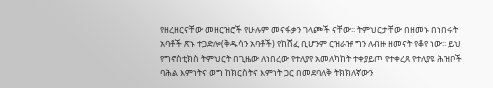የዘረዘርናቸው መዘርዝሮች የሁሉም መናፋቃን ገላጮች ናቸው፡፡ ትምህርታቸው በዘመኑ በነበሩት አባቶች ጽኑ ተጋድሎ(ቅዱሳን አባቶች) የከሸፈ ቢሆንም ርዝራዡ ግን ለብዙ ዘመናት የቆየ ነው፡፡ ይህ የግኖስቲክስ ትምህርት በጊዜው ለነበረው የተለያየ አመለካከት ተቀያይጦ የተቀረጸ የተለያዩ ሕዝቦች ባሕል እምነትና ወግ ከክርስትና እምነት ጋር በመደባለቅ ትክክለኛውን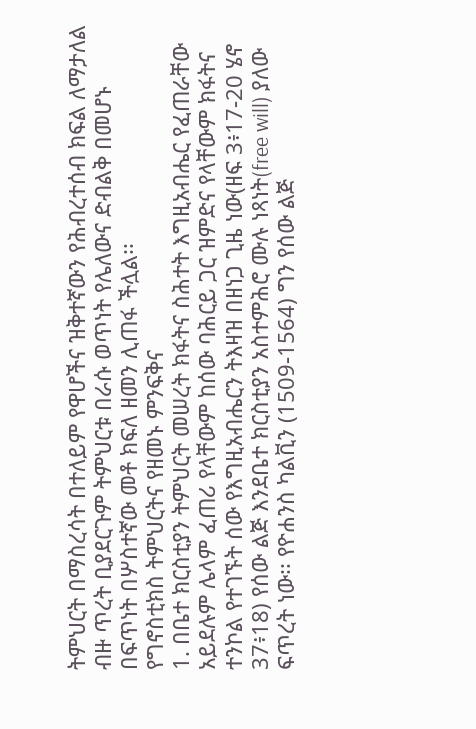ትምህርት በማስረሳት በተለይም የዋሆችና ዝቅተኛውን የሕብረተሰብ ክፍል ለማታለል ብዙ ጥረት ቢያደርጉም ትምህርቱ በራሱ ወጥነት የሌለውና ድብልቅ በመሆኑ በፍጥነት በሦስተኛው መቶ ክፍለ ዘመን ሊጠፋ ችሏል፡፡
የግኖስቲክስ ትምህርትና የዘመኑ ምንፍቅና
1. በቤተ ክርስቲያን ትምህርት መሠረት ክፋትና ስሕተት እግዚአብሔር የፈጠራቸው አይደሉም ሌላም ፈጠሪ የላቸውም ከሰው ባሕርይ ጋር ዝምድና የላቸውም ክፋትና ተንኮል የተገኙት ሰው የእግዚአብሔርን ትእዛዝ በዘነጋ ጊዜ ነው(ዘፍ 3፥17-20 ሄኖ 37፥18) የሰው ልጅ እንደቤተ ክርስቲያን አስተምሕሮ ሙሉ ነጻነት(free will) ያለው ፍጥረት ነው፡፡ የዮሐንስ ካልቪን (1509-1564) ግን የሰው ልጅ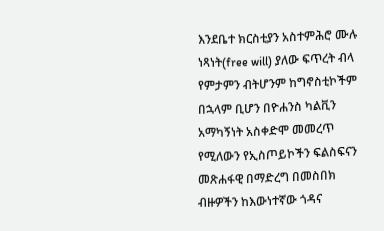እንደቤተ ክርስቲያን አስተምሕሮ ሙሉ ነጻነት(free will) ያለው ፍጥረት ብላ የምታምን ብትሆንም ከግኖስቲኮችም በኋላም ቢሆን በዮሐንስ ካልቪን አማካኝነት አስቀድሞ መመረጥ የሚለውን የኢስጦይኮችን ፍልስፍናን መጽሐፋዊ በማድረግ በመስበክ ብዙዎችን ከእውነተኛው ጎዳና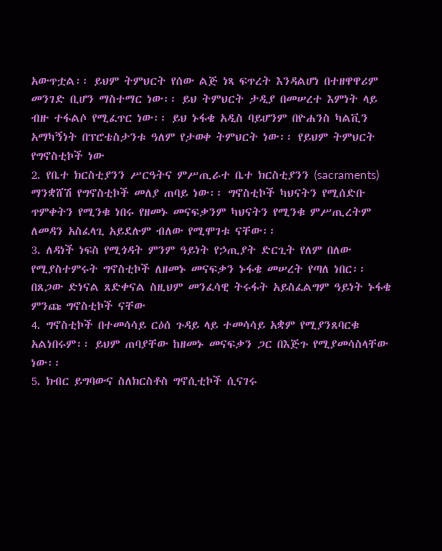አውጥቷል፡፡ ይህም ትምህርት የሰው ልጅ ነጻ ፍጥረት እንዳልሆነ በተዘዋዋሪም መንገድ ቢሆን ማስተማር ነው፡፡ ይህ ትምህርት ታዲያ በመሠረተ እምነት ላይ ብዙ ተፋልሶ የሚፈጥር ነው፡፡ ይህ ኑፋቄ አዲስ ባይሆንም በዮሐንስ ካልቪን አማካኝነት በፕሮቴስታንቱ ዓለም የታወቀ ትምህርት ነው፡፡ የይህም ትምህርት የግኖስቲኮች ነው
2. የቤተ ክርስቲያንን ሥርዓትና ምሥጢራተ ቤተ ክርስቲያንን (sacraments) ማንቋሸሽ የግኖስቲኮች መለያ ጠባይ ነው፡፡ ግኖስቲኮች ካህናትን የሚሰድቡ ጥምቀትን የሚንቁ ነበሩ የዘመኑ መናፍቃንም ካህናትን የሚንቁ ምሥጢረትም ለመዳን አስፈላጊ አይደሉም ብለው የሚሞገቱ ናቸው፡፡
3. ለዳነች ነፍስ የሚጎዳት ምንም ዓይነት የኃጢያት ድርጊት የለም በለው የሚያስተምሩት ግኖስቲኮች ለዘመኑ መናፍቃን ኑፋቄ መሠረት የጣለ ነበር፡፡ በጸጋው ድነናል ጸድቀናል ስዚህም መንፈሳዊ ትሩፋት አይስፈልግም ዓይነት ኑፋቄ ምንጩ ግኖስቲኮች ናቸው
4. ግኖስቲኮች በተመሳሳይ ርዕሰ ጉዳይ ላይ ተመሳሳይ አቋም የሚያንጸባርቁ አልነበሩም፡፡ ይህም ጠባያቸው ከዘመኑ መናፍቃን ጋር በእጅጉ የሚያመሳስላቸው ነው፡፡
5. ክብር ይግባውና ስለክርስቶስ ግኖሲቲኮች ሲናገሩ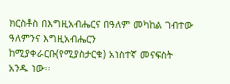ክርስቶስ በእግዚአብሔርና በዓለም መካከል ገብተው ዓለምንና እግዚአብሔርን ከሚያቀራርቡ(የሚያስታርቁ) አነስተኛ መናፍስት አንዱ ነው፡፡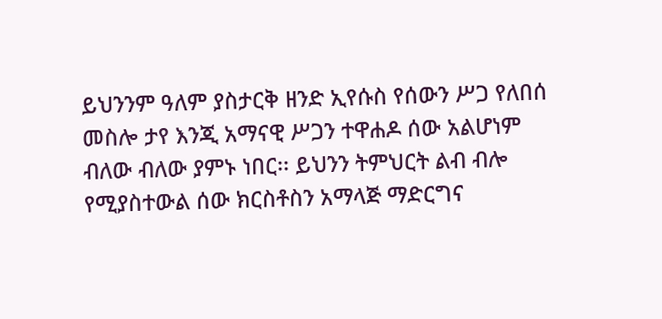ይህንንም ዓለም ያስታርቅ ዘንድ ኢየሱስ የሰውን ሥጋ የለበሰ መስሎ ታየ እንጂ አማናዊ ሥጋን ተዋሐዶ ሰው አልሆነም ብለው ብለው ያምኑ ነበር፡፡ ይህንን ትምህርት ልብ ብሎ የሚያስተውል ሰው ክርስቶስን አማላጅ ማድርግና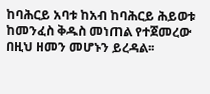ከባሕርይ አባቱ ከአብ ከባሕርይ ሕይወቱ ከመንፈስ ቅዱስ መነጠል የተጀመረው በዚህ ዘመን መሆኑን ይረዳል፡፡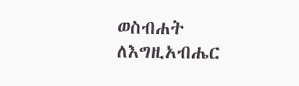ወስብሐት ለእግዚአብሔር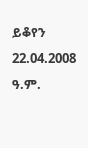ይቆየን
22.04.2008 ዓ.ም.